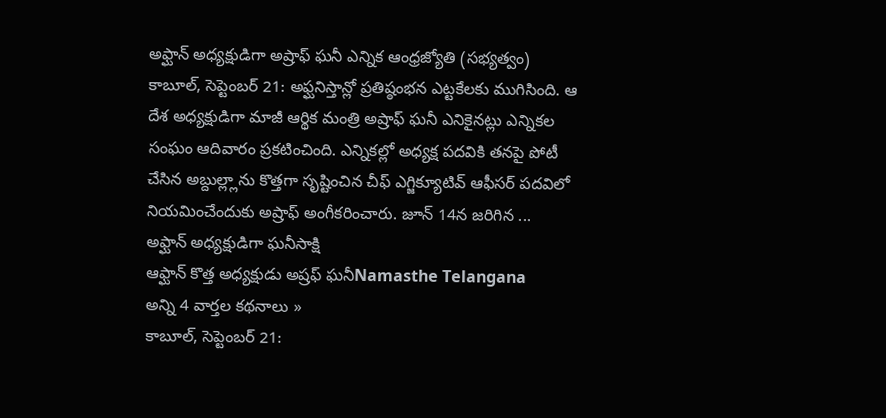అఫ్ఘాన్ అధ్యక్షుడిగా అష్రాఫ్ ఘనీ ఎన్నిక ఆంధ్రజ్యోతి (సభ్యత్వం)
కాబూల్, సెప్టెంబర్ 21: అఫ్ఘనిస్తాన్లో ప్రతిష్ఠంభన ఎట్టకేలకు ముగిసింది. ఆ దేశ అధ్యక్షుడిగా మాజీ ఆర్థిక మంత్రి అష్రాఫ్ ఘనీ ఎనికైనట్లు ఎన్నికల సంఘం ఆదివారం ప్రకటించింది. ఎన్నికల్లో అధ్యక్ష పదవికి తనపై పోటీ చేసిన అబ్దుల్ల్లాను కొత్తగా సృష్టించిన చీఫ్ ఎగ్జిక్యూటివ్ ఆఫీసర్ పదవిలో నియమించేందుకు అష్రాఫ్ అంగీకరించారు. జూన్ 14న జరిగిన ...
అఫ్ఘాన్ అధ్యక్షుడిగా ఘనీసాక్షి
ఆఫ్ఘాన్ కొత్త అధ్యక్షుడు అష్రఫ్ ఘనీNamasthe Telangana
అన్ని 4 వార్తల కథనాలు »
కాబూల్, సెప్టెంబర్ 21: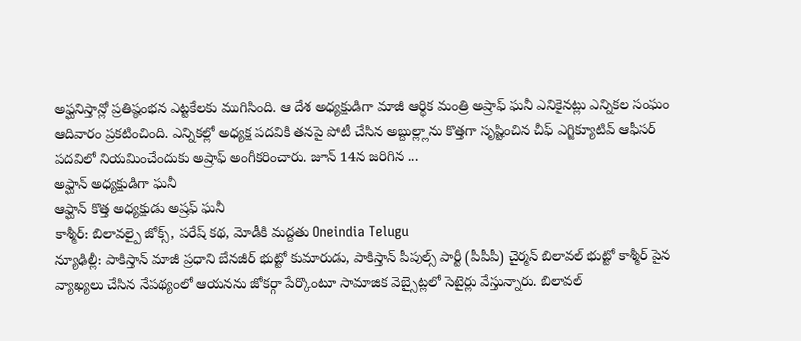అఫ్ఘనిస్తాన్లో ప్రతిష్ఠంభన ఎట్టకేలకు ముగిసింది. ఆ దేశ అధ్యక్షుడిగా మాజీ ఆర్థిక మంత్రి అష్రాఫ్ ఘనీ ఎనికైనట్లు ఎన్నికల సంఘం ఆదివారం ప్రకటించింది. ఎన్నికల్లో అధ్యక్ష పదవికి తనపై పోటీ చేసిన అబ్దుల్ల్లాను కొత్తగా సృష్టించిన చీఫ్ ఎగ్జిక్యూటివ్ ఆఫీసర్ పదవిలో నియమించేందుకు అష్రాఫ్ అంగీకరించారు. జూన్ 14న జరిగిన ...
అఫ్ఘాన్ అధ్యక్షుడిగా ఘనీ
ఆఫ్ఘాన్ కొత్త అధ్యక్షుడు అష్రఫ్ ఘనీ
కాశ్మీర్: బిలావల్పై జోక్స్, పరేష్ కథ, మోడీకి మద్దతు Oneindia Telugu
న్యూఢిల్లీ: పాకిస్తాన్ మాజీ ప్రధాని బేనజీర్ భుట్టో కుమారుడు, పాకిస్తాన్ పీపుల్స్ పార్టీ (పీపీపీ) చైర్మన్ బిలావల్ భుట్టో కాశ్మీర్ పైన వ్యాఖ్యలు చేసిన నేపథ్యంలో ఆయనను జోకర్గా పేర్కొంటూ సామాజిక వెబ్సైట్లలో సెటైర్లు వేస్తున్నారు. బిలావల్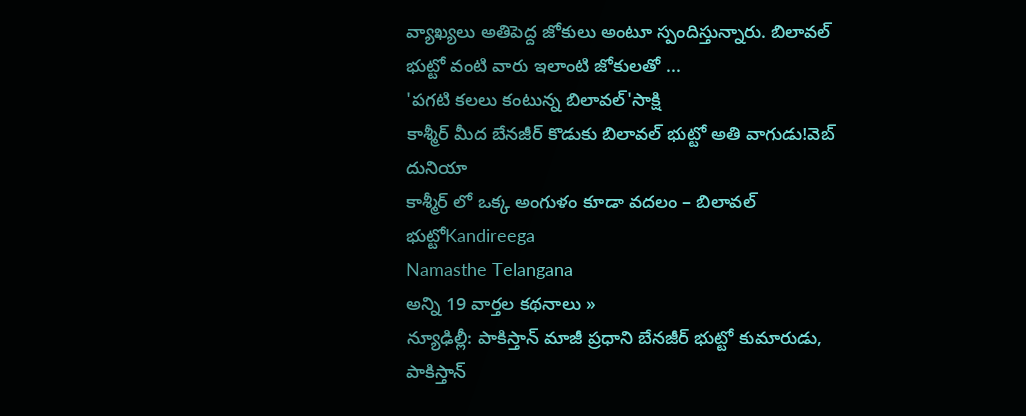వ్యాఖ్యలు అతిపెద్ద జోకులు అంటూ స్పందిస్తున్నారు. బిలావల్ భుట్టో వంటి వారు ఇలాంటి జోకులతో ...
'పగటి కలలు కంటున్న బిలావల్'సాక్షి
కాశ్మీర్ మీద బేనజీర్ కొడుకు బిలావల్ భుట్టో అతి వాగుడు!వెబ్ దునియా
కాశ్మీర్ లో ఒక్క అంగుళం కూడా వదలం – బిలావల్ భుట్టోKandireega
Namasthe Telangana
అన్ని 19 వార్తల కథనాలు »
న్యూఢిల్లీ: పాకిస్తాన్ మాజీ ప్రధాని బేనజీర్ భుట్టో కుమారుడు, పాకిస్తాన్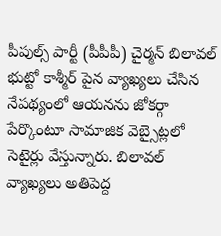పీపుల్స్ పార్టీ (పీపీపీ) చైర్మన్ బిలావల్ భుట్టో కాశ్మీర్ పైన వ్యాఖ్యలు చేసిన నేపథ్యంలో ఆయనను జోకర్గా పేర్కొంటూ సామాజిక వెబ్సైట్లలో సెటైర్లు వేస్తున్నారు. బిలావల్ వ్యాఖ్యలు అతిపెద్ద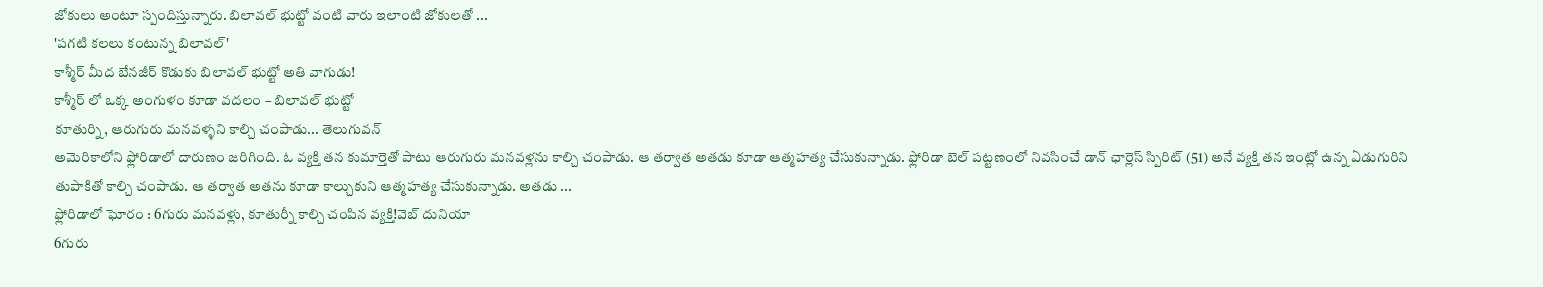జోకులు అంటూ స్పందిస్తున్నారు. బిలావల్ భుట్టో వంటి వారు ఇలాంటి జోకులతో ...
'పగటి కలలు కంటున్న బిలావల్'
కాశ్మీర్ మీద బేనజీర్ కొడుకు బిలావల్ భుట్టో అతి వాగుడు!
కాశ్మీర్ లో ఒక్క అంగుళం కూడా వదలం – బిలావల్ భుట్టో
కూతుర్ని, ఆరుగురు మనవళ్ళని కాల్చి చంపాడు... తెలుగువన్
అమెరికాలోని ఫ్లోరిడాలో దారుణం జరిగింది. ఓ వ్యక్తి తన కుమార్తెతో పాటు ఆరుగురు మనవళ్లను కాల్చి చంపాడు. ఆ తర్వాత అతడు కూడా ఆత్మహత్య చేసుకున్నాడు. ఫ్లోరిడా బెల్ పట్టణంలో నివసించే డాన్ ఛార్లెస్ స్పిరిట్ (51) అనే వ్యక్తి తన ఇంట్లో ఉన్న ఏడుగురిని తుపాకితో కాల్చి చంపాడు. ఆ తర్వాత అతను కూడా కాల్చుకుని ఆత్మహత్య చేసుకున్నాడు. అతడు ...
ఫ్లోరిడాలో ఘోరం : 6గురు మనవళ్లు, కూతుర్నీ కాల్చి చంపిన వ్యక్తి!వెబ్ దునియా
6గురు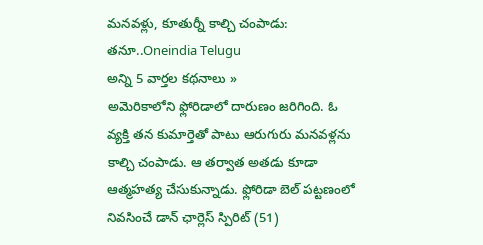మనవళ్లు, కూతుర్నీ కాల్చి చంపాడు: తనూ..Oneindia Telugu
అన్ని 5 వార్తల కథనాలు »
అమెరికాలోని ఫ్లోరిడాలో దారుణం జరిగింది. ఓ వ్యక్తి తన కుమార్తెతో పాటు ఆరుగురు మనవళ్లను కాల్చి చంపాడు. ఆ తర్వాత అతడు కూడా ఆత్మహత్య చేసుకున్నాడు. ఫ్లోరిడా బెల్ పట్టణంలో నివసించే డాన్ ఛార్లెస్ స్పిరిట్ (51)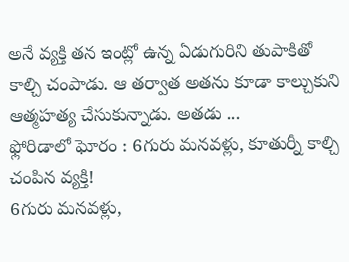అనే వ్యక్తి తన ఇంట్లో ఉన్న ఏడుగురిని తుపాకితో కాల్చి చంపాడు. ఆ తర్వాత అతను కూడా కాల్చుకుని ఆత్మహత్య చేసుకున్నాడు. అతడు ...
ఫ్లోరిడాలో ఘోరం : 6గురు మనవళ్లు, కూతుర్నీ కాల్చి చంపిన వ్యక్తి!
6గురు మనవళ్లు,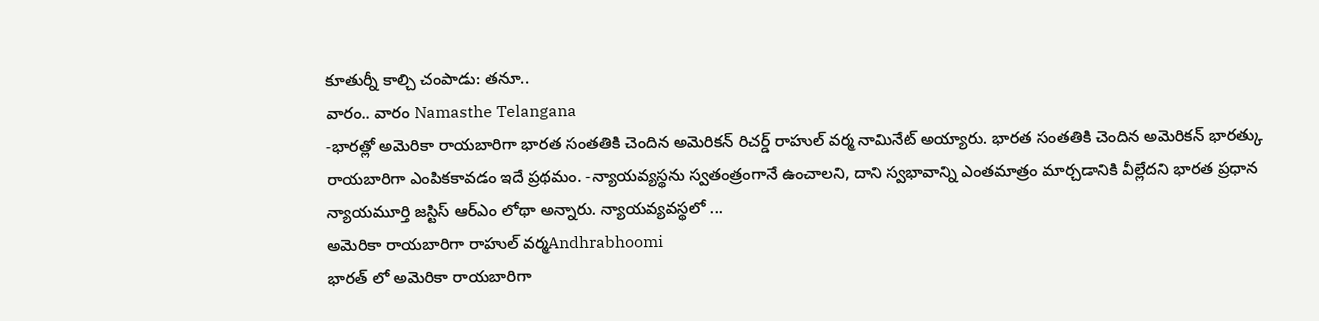కూతుర్నీ కాల్చి చంపాడు: తనూ..
వారం.. వారం Namasthe Telangana
-భారత్లో అమెరికా రాయబారిగా భారత సంతతికి చెందిన అమెరికన్ రిచర్డ్ రాహుల్ వర్మ నామినేట్ అయ్యారు. భారత సంతతికి చెందిన అమెరికన్ భారత్కు రాయబారిగా ఎంపికకావడం ఇదే ప్రథమం. -న్యాయవ్యస్థను స్వతంత్రంగానే ఉంచాలని, దాని స్వభావాన్ని ఎంతమాత్రం మార్చడానికి వీల్లేదని భారత ప్రధాన న్యాయమూర్తి జస్టిస్ ఆర్ఎం లోథా అన్నారు. న్యాయవ్యవస్థలో ...
అమెరికా రాయబారిగా రాహుల్ వర్మAndhrabhoomi
భారత్ లో అమెరికా రాయబారిగా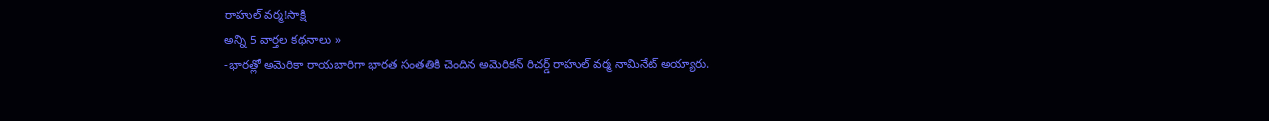రాహుల్ వర్మ!సాక్షి
అన్ని 5 వార్తల కథనాలు »
-భారత్లో అమెరికా రాయబారిగా భారత సంతతికి చెందిన అమెరికన్ రిచర్డ్ రాహుల్ వర్మ నామినేట్ అయ్యారు.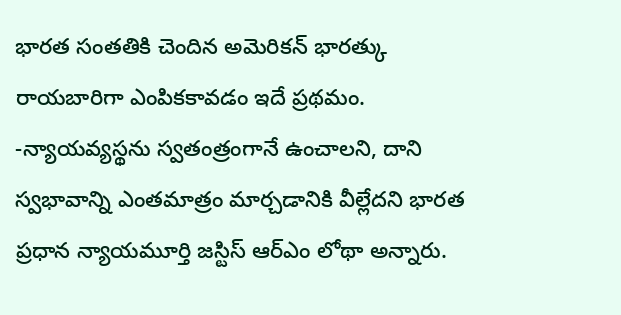భారత సంతతికి చెందిన అమెరికన్ భారత్కు రాయబారిగా ఎంపికకావడం ఇదే ప్రథమం. -న్యాయవ్యస్థను స్వతంత్రంగానే ఉంచాలని, దాని స్వభావాన్ని ఎంతమాత్రం మార్చడానికి వీల్లేదని భారత ప్రధాన న్యాయమూర్తి జస్టిస్ ఆర్ఎం లోథా అన్నారు.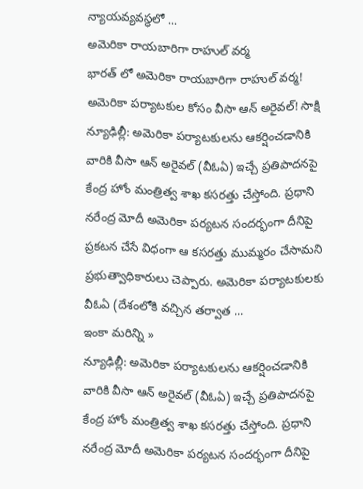న్యాయవ్యవస్థలో ...
అమెరికా రాయబారిగా రాహుల్ వర్మ
భారత్ లో అమెరికా రాయబారిగా రాహుల్ వర్మ!
అమెరికా పర్యాటకుల కోసం వీసా ఆన్ అరైవల్! సాక్షి
న్యూఢిల్లీ: అమెరికా పర్యాటకులను ఆకర్షించడానికి వారికి వీసా ఆన్ అరైవల్ (వీఓఏ) ఇచ్చే ప్రతిపాదనపై కేంద్ర హోం మంత్రిత్వ శాఖ కసరత్తు చేస్తోంది. ప్రధాని నరేంద్ర మోదీ అమెరికా పర్యటన సందర్భంగా దీనిపై ప్రకటన చేసే విధంగా ఆ కసరత్తు ముమ్మరం చేసామని ప్రభుత్వాధికారులు చెప్పారు. అమెరికా పర్యాటకులకు వీఓఏ (దేశంలోకి వచ్చిన తర్వాత ...
ఇంకా మరిన్ని »
న్యూఢిల్లీ: అమెరికా పర్యాటకులను ఆకర్షించడానికి వారికి వీసా ఆన్ అరైవల్ (వీఓఏ) ఇచ్చే ప్రతిపాదనపై కేంద్ర హోం మంత్రిత్వ శాఖ కసరత్తు చేస్తోంది. ప్రధాని నరేంద్ర మోదీ అమెరికా పర్యటన సందర్భంగా దీనిపై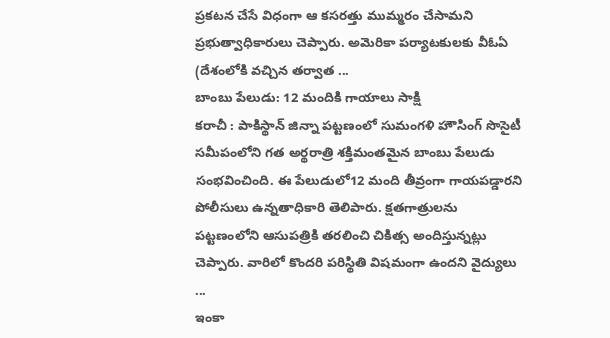ప్రకటన చేసే విధంగా ఆ కసరత్తు ముమ్మరం చేసామని ప్రభుత్వాధికారులు చెప్పారు. అమెరికా పర్యాటకులకు వీఓఏ (దేశంలోకి వచ్చిన తర్వాత ...
బాంబు పేలుడు: 12 మందికి గాయాలు సాక్షి
కరాచీ : పాకిస్థాన్ జిన్నా పట్టణంలో సుమంగళి హౌసింగ్ సొసైటీ సమీపంలోని గత అర్థరాత్రి శక్తిమంతమైన బాంబు పేలుడు సంభవించింది. ఈ పేలుడులో12 మంది తీవ్రంగా గాయపడ్డారని పోలీసులు ఉన్నతాధికారి తెలిపారు. క్షతగాత్రులను పట్టణంలోని ఆసుపత్రికి తరలించి చికిత్స అందిస్తున్నట్లు చెప్పారు. వారిలో కొందరి పరిస్థితి విషమంగా ఉందని వైద్యులు ...
ఇంకా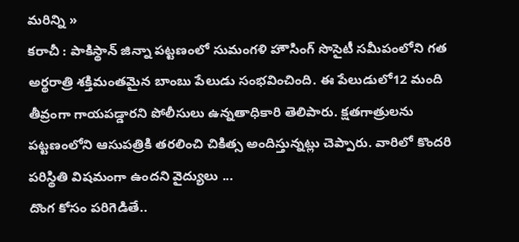మరిన్ని »
కరాచీ : పాకిస్థాన్ జిన్నా పట్టణంలో సుమంగళి హౌసింగ్ సొసైటీ సమీపంలోని గత అర్థరాత్రి శక్తిమంతమైన బాంబు పేలుడు సంభవించింది. ఈ పేలుడులో12 మంది తీవ్రంగా గాయపడ్డారని పోలీసులు ఉన్నతాధికారి తెలిపారు. క్షతగాత్రులను పట్టణంలోని ఆసుపత్రికి తరలించి చికిత్స అందిస్తున్నట్లు చెప్పారు. వారిలో కొందరి పరిస్థితి విషమంగా ఉందని వైద్యులు ...
దొంగ కోసం పరిగెడితే..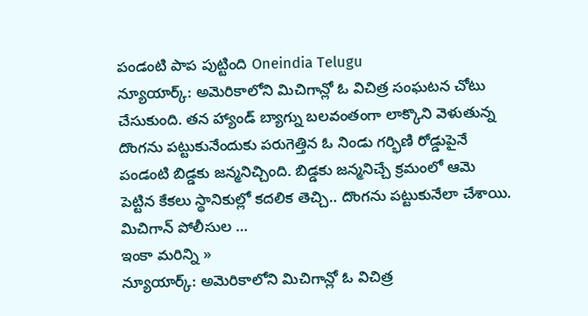పండంటి పాప పుట్టింది Oneindia Telugu
న్యూయార్క్: అమెరికాలోని మిచిగాన్లో ఓ విచిత్ర సంఘటన చోటు చేసుకుంది. తన హ్యాండ్ బ్యాగ్ను బలవంతంగా లాక్కొని వెళుతున్న దొంగను పట్టుకునేందుకు పరుగెత్తిన ఓ నిండు గర్భిణి రోడ్డుపైనే పండంటి బిడ్డకు జన్మనిచ్చింది. బిడ్డకు జన్మనిచ్చే క్రమంలో ఆమె పెట్టిన కేకలు స్థానికుల్లో కదలిక తెచ్చి.. దొంగను పట్టుకునేలా చేశాయి. మిచిగాన్ పోలీసుల ...
ఇంకా మరిన్ని »
న్యూయార్క్: అమెరికాలోని మిచిగాన్లో ఓ విచిత్ర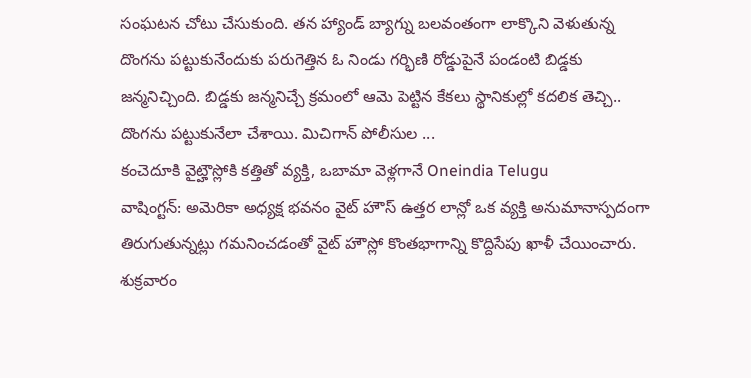సంఘటన చోటు చేసుకుంది. తన హ్యాండ్ బ్యాగ్ను బలవంతంగా లాక్కొని వెళుతున్న దొంగను పట్టుకునేందుకు పరుగెత్తిన ఓ నిండు గర్భిణి రోడ్డుపైనే పండంటి బిడ్డకు జన్మనిచ్చింది. బిడ్డకు జన్మనిచ్చే క్రమంలో ఆమె పెట్టిన కేకలు స్థానికుల్లో కదలిక తెచ్చి.. దొంగను పట్టుకునేలా చేశాయి. మిచిగాన్ పోలీసుల ...
కంచెదూకి వైట్హౌస్లోకి కత్తితో వ్యక్తి, ఒబామా వెళ్లగానే Oneindia Telugu
వాషింగ్టన్: అమెరికా అధ్యక్ష భవనం వైట్ హౌస్ ఉత్తర లాన్లో ఒక వ్యక్తి అనుమానాస్పదంగా తిరుగుతున్నట్లు గమనించడంతో వైట్ హౌస్లో కొంతభాగాన్ని కొద్దిసేపు ఖాళీ చేయించారు. శుక్రవారం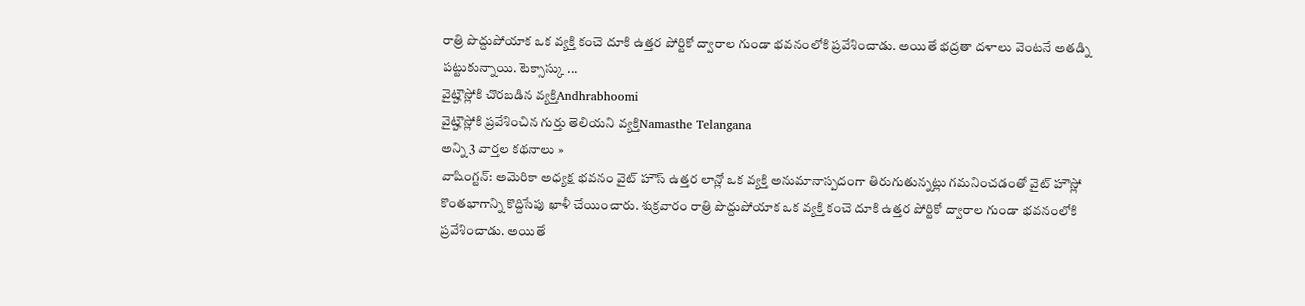రాత్రి పొద్దుపోయాక ఒక వ్యక్తి కంచె దూకి ఉత్తర పోర్టికో ద్వారాల గుండా భవనంలోకి ప్రవేశించాడు. అయితే భద్రతా దళాలు వెంటనే అతడ్ని పట్టుకున్నాయి. టెక్సాస్కు ...
వైట్హౌస్లోకి చొరబడిన వ్యక్తిAndhrabhoomi
వైట్హౌస్లోకి ప్రవేశించిన గుర్తు తెలియని వ్యక్తిNamasthe Telangana
అన్ని 3 వార్తల కథనాలు »
వాషింగ్టన్: అమెరికా అధ్యక్ష భవనం వైట్ హౌస్ ఉత్తర లాన్లో ఒక వ్యక్తి అనుమానాస్పదంగా తిరుగుతున్నట్లు గమనించడంతో వైట్ హౌస్లో కొంతభాగాన్ని కొద్దిసేపు ఖాళీ చేయించారు. శుక్రవారం రాత్రి పొద్దుపోయాక ఒక వ్యక్తి కంచె దూకి ఉత్తర పోర్టికో ద్వారాల గుండా భవనంలోకి ప్రవేశించాడు. అయితే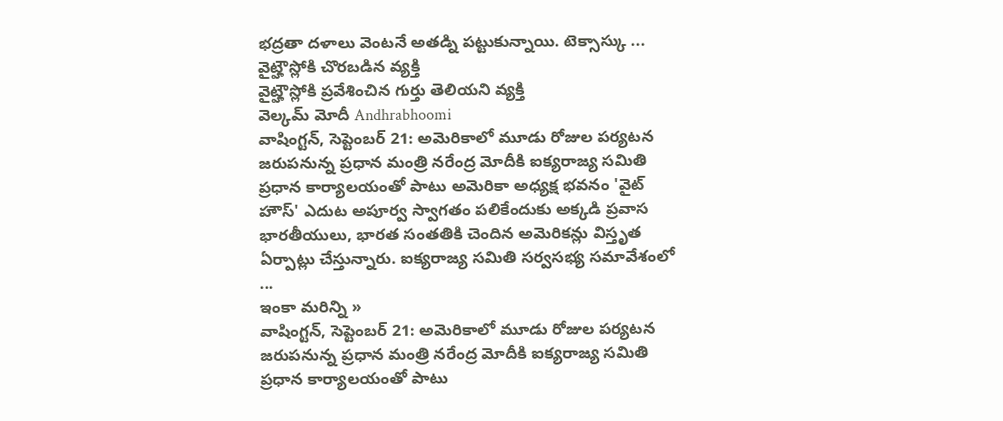భద్రతా దళాలు వెంటనే అతడ్ని పట్టుకున్నాయి. టెక్సాస్కు ...
వైట్హౌస్లోకి చొరబడిన వ్యక్తి
వైట్హౌస్లోకి ప్రవేశించిన గుర్తు తెలియని వ్యక్తి
వెల్కమ్ మోదీ Andhrabhoomi
వాషింగ్టన్, సెప్టెంబర్ 21: అమెరికాలో మూడు రోజుల పర్యటన జరుపనున్న ప్రధాన మంత్రి నరేంద్ర మోదీకి ఐక్యరాజ్య సమితి ప్రధాన కార్యాలయంతో పాటు అమెరికా అధ్యక్ష భవనం 'వైట్ హౌస్' ఎదుట అపూర్వ స్వాగతం పలికేందుకు అక్కడి ప్రవాస భారతీయులు, భారత సంతతికి చెందిన అమెరికన్లు విస్తృత ఏర్పాట్లు చేస్తున్నారు. ఐక్యరాజ్య సమితి సర్వసభ్య సమావేశంలో ...
ఇంకా మరిన్ని »
వాషింగ్టన్, సెప్టెంబర్ 21: అమెరికాలో మూడు రోజుల పర్యటన జరుపనున్న ప్రధాన మంత్రి నరేంద్ర మోదీకి ఐక్యరాజ్య సమితి ప్రధాన కార్యాలయంతో పాటు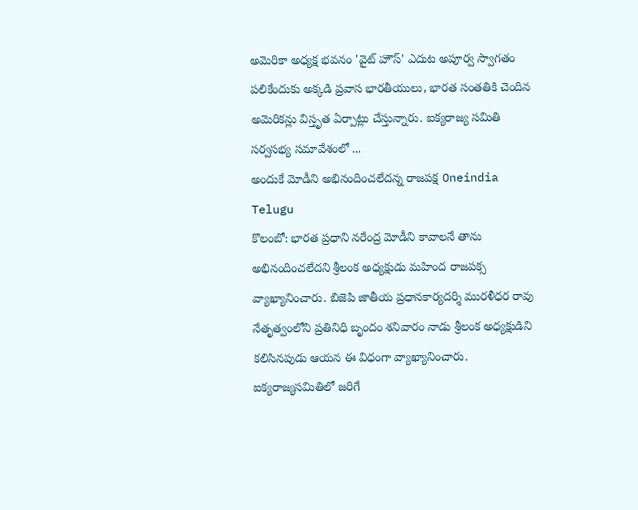అమెరికా అధ్యక్ష భవనం 'వైట్ హౌస్' ఎదుట అపూర్వ స్వాగతం పలికేందుకు అక్కడి ప్రవాస భారతీయులు, భారత సంతతికి చెందిన అమెరికన్లు విస్తృత ఏర్పాట్లు చేస్తున్నారు. ఐక్యరాజ్య సమితి సర్వసభ్య సమావేశంలో ...
అందుకే మోడీని అభినందించలేదన్న రాజపక్ష Oneindia Telugu
కొలంబో: భారత ప్రధాని నరేంద్ర మోడీని కావాలనే తాను అభినందించలేదని శ్రీలంక అధ్యక్షుడు మహింద రాజపక్స వ్యాఖ్యానించారు. బిజెపి జాతీయ ప్రధానకార్యదర్శి మురళీధర రావు నేతృత్వంలోని ప్రతినిధి బృందం శనివారం నాడు శ్రీలంక అధ్యక్షుడిని కలిసినపుడు ఆయన ఈ విధంగా వ్యాఖ్యానించారు. ఐక్యరాజ్యసమితిలో జరిగే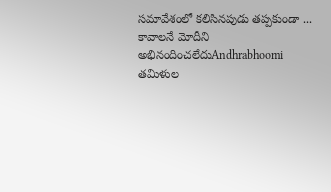సమావేశంలో కలిసినపుడు తప్పకుండా ...
కావాలనే మోదీని అభినందించలేదుAndhrabhoomi
తమిళుల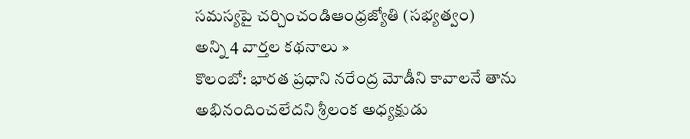సమస్యపై చర్చించండిఆంధ్రజ్యోతి (సభ్యత్వం)
అన్ని 4 వార్తల కథనాలు »
కొలంబో: భారత ప్రధాని నరేంద్ర మోడీని కావాలనే తాను అభినందించలేదని శ్రీలంక అధ్యక్షుడు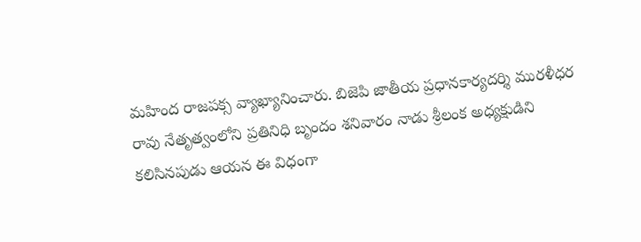మహింద రాజపక్స వ్యాఖ్యానించారు. బిజెపి జాతీయ ప్రధానకార్యదర్శి మురళీధర రావు నేతృత్వంలోని ప్రతినిధి బృందం శనివారం నాడు శ్రీలంక అధ్యక్షుడిని కలిసినపుడు ఆయన ఈ విధంగా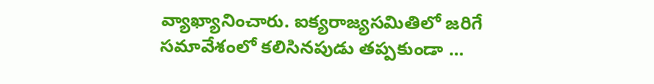వ్యాఖ్యానించారు. ఐక్యరాజ్యసమితిలో జరిగే సమావేశంలో కలిసినపుడు తప్పకుండా ...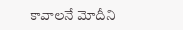కావాలనే మోదీని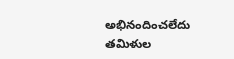అభినందించలేదు
తమిళుల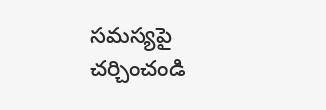సమస్యపై చర్చించండి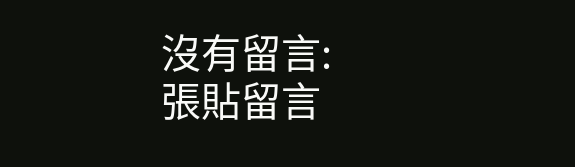沒有留言:
張貼留言